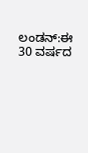ಲಂಡನ್:ಈ 30 ವರ್ಷದ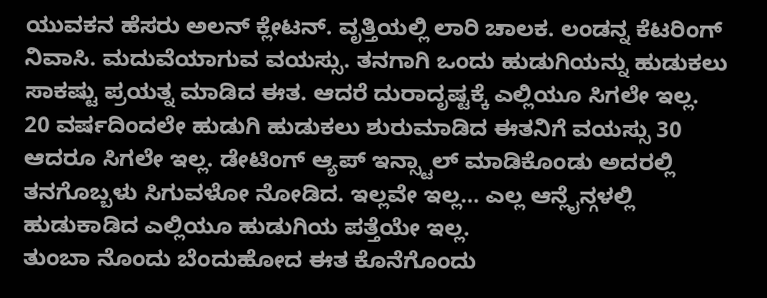ಯುವಕನ ಹೆಸರು ಅಲನ್ ಕ್ಲೇಟನ್. ವೃತ್ತಿಯಲ್ಲಿ ಲಾರಿ ಚಾಲಕ. ಲಂಡನ್ನ ಕೆಟರಿಂಗ್ ನಿವಾಸಿ. ಮದುವೆಯಾಗುವ ವಯಸ್ಸು. ತನಗಾಗಿ ಒಂದು ಹುಡುಗಿಯನ್ನು ಹುಡುಕಲು ಸಾಕಷ್ಟು ಪ್ರಯತ್ನ ಮಾಡಿದ ಈತ. ಆದರೆ ದುರಾದೃಷ್ಟಕ್ಕೆ ಎಲ್ಲಿಯೂ ಸಿಗಲೇ ಇಲ್ಲ.
20 ವರ್ಷದಿಂದಲೇ ಹುಡುಗಿ ಹುಡುಕಲು ಶುರುಮಾಡಿದ ಈತನಿಗೆ ವಯಸ್ಸು 30 ಆದರೂ ಸಿಗಲೇ ಇಲ್ಲ. ಡೇಟಿಂಗ್ ಆ್ಯಪ್ ಇನ್ಸ್ಟಾಲ್ ಮಾಡಿಕೊಂಡು ಅದರಲ್ಲಿ ತನಗೊಬ್ಬಳು ಸಿಗುವಳೋ ನೋಡಿದ. ಇಲ್ಲವೇ ಇಲ್ಲ… ಎಲ್ಲ ಆನ್ಲೈನ್ಗಳಲ್ಲಿ ಹುಡುಕಾಡಿದ ಎಲ್ಲಿಯೂ ಹುಡುಗಿಯ ಪತ್ತೆಯೇ ಇಲ್ಲ.
ತುಂಬಾ ನೊಂದು ಬೆಂದುಹೋದ ಈತ ಕೊನೆಗೊಂದು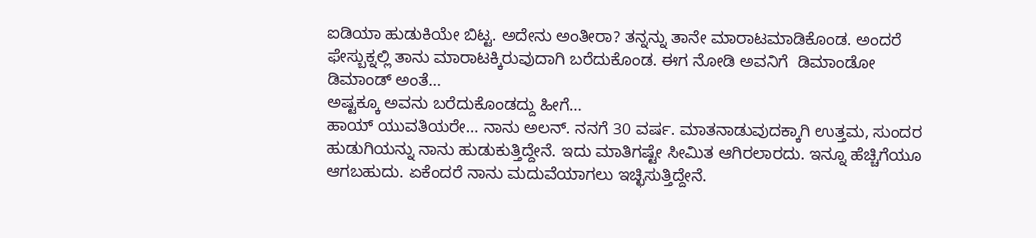ಐಡಿಯಾ ಹುಡುಕಿಯೇ ಬಿಟ್ಟ. ಅದೇನು ಅಂತೀರಾ? ತನ್ನನ್ನು ತಾನೇ ಮಾರಾಟಮಾಡಿಕೊಂಡ. ಅಂದರೆ ಫೇಸ್ಬುಕ್ನಲ್ಲಿ ತಾನು ಮಾರಾಟಕ್ಕಿರುವುದಾಗಿ ಬರೆದುಕೊಂಡ. ಈಗ ನೋಡಿ ಅವನಿಗೆ  ಡಿಮಾಂಡೋ ಡಿಮಾಂಡ್ ಅಂತೆ…
ಅಷ್ಟಕ್ಕೂ ಅವನು ಬರೆದುಕೊಂಡದ್ದು ಹೀಗೆ…
ಹಾಯ್ ಯುವತಿಯರೇ… ನಾನು ಅಲನ್. ನನಗೆ 30 ವರ್ಷ. ಮಾತನಾಡುವುದಕ್ಕಾಗಿ ಉತ್ತಮ, ಸುಂದರ ಹುಡುಗಿಯನ್ನು ನಾನು ಹುಡುಕುತ್ತಿದ್ದೇನೆ. ಇದು ಮಾತಿಗಷ್ಟೇ ಸೀಮಿತ ಆಗಿರಲಾರದು. ಇನ್ನೂ ಹೆಚ್ಚಿಗೆಯೂ ಆಗಬಹುದು. ಏಕೆಂದರೆ ನಾನು ಮದುವೆಯಾಗಲು ಇಚ್ಛಿಸುತ್ತಿದ್ದೇನೆ.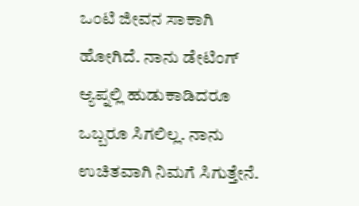ಒಂಟಿ ಜೀವನ ಸಾಕಾಗಿ ಹೋಗಿದೆ. ನಾನು ಡೇಟಿಂಗ್ ಆ್ಯಪ್ನಲ್ಲಿ ಹುಡುಕಾಡಿದರೂ ಒಬ್ಬರೂ ಸಿಗಲಿಲ್ಲ. ನಾನು ಉಚಿತವಾಗಿ ನಿಮಗೆ ಸಿಗುತ್ತೇನೆ.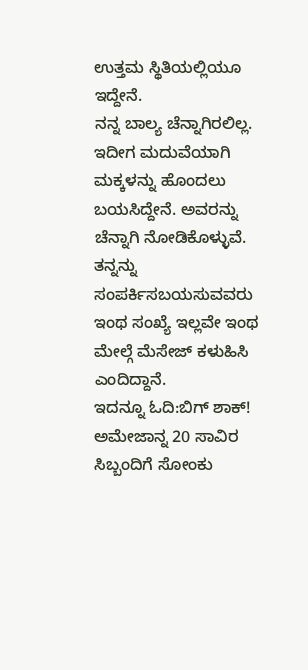ಉತ್ತಮ ಸ್ಥಿತಿಯಲ್ಲಿಯೂ ಇದ್ದೇನೆ.
ನನ್ನ ಬಾಲ್ಯ ಚೆನ್ನಾಗಿರಲಿಲ್ಲ. ಇದೀಗ ಮದುವೆಯಾಗಿ ಮಕ್ಕಳನ್ನು ಹೊಂದಲು ಬಯಸಿದ್ದೇನೆ. ಅವರನ್ನು ಚೆನ್ನಾಗಿ ನೋಡಿಕೊಳ್ಳುವೆ. ತನ್ನನ್ನು ಸಂಪರ್ಕಿಸಬಯಸುವವರು ಇಂಥ ಸಂಖ್ಯೆ ಇಲ್ಲವೇ ಇಂಥ ಮೇಲ್ಗೆ ಮೆಸೇಜ್ ಕಳುಹಿಸಿ ಎಂದಿದ್ದಾನೆ.
ಇದನ್ನೂ ಓದಿ:ಬಿಗ್ ಶಾಕ್! ಅಮೇಜಾನ್ನ 20 ಸಾವಿರ ಸಿಬ್ಬಂದಿಗೆ ಸೋಂಕು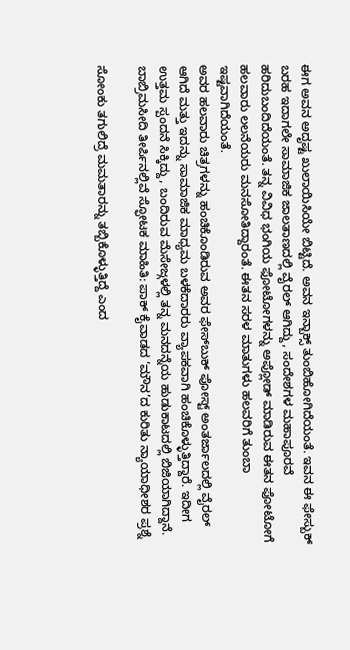ಈಗ ಅವನ ಅದೃಷ್ಟ ಖುಲಾಯಿಸಿಯೇ ಬಿಟ್ಟಿದೆ. ಅವನ ಇನ್ಬಾಕ್ಸ್ ತುಂಬಿಹೋಗಿದೆಯಂತೆ. ಇವನ ಈ ಫೇಸ್ಬುಕ್ ಬರಹ ಇದಾಗಲೇ ಸಾಮಾಜಿಕ ಜಾಲತಾಣದಲ್ಲಿ ವೈರಲ್ ಆಗಿದ್ದು, ಸಂದೇಶಗಳ ಮಹಾಪೂರವೆ ಹರಿದುಬಂದಿದೆಯಂತೆ. ತನ್ನ ವಿವಿಧ ಭಂಗಿಯ ಫೋಟೋಗಳನ್ನು ಅಪ್ಲೋಡ್ ಮಾಡಿರುವ ಈತನ ಫೋಟೋಗೆ ಹಲವಾರು ಲಲನೆಯರು ಮನಸೋತಿದ್ದಾರಂತೆ. ಈತನ ಸರಳ ಮಾತುಗಳು ಹಲವರಿಗೆ ತುಂಬಾ ಇಷ್ಟವಾಗಿದೆಯಂತೆ.
ಅವರ ಹಲವಾರು ಚಿತ್ರಗಳನ್ನು ಹಂಚಿಕೊಂಡಿರುವ ಅವರ ಫೇಸ್‌ಬುಕ್ ಪೋಸ್ಟ್ ಅಂತರ್ಜಾಲದಲ್ಲಿ ವೈರಲ್ ಆಗಿದೆ ಮತ್ತು ಇದನ್ನು ಸಾಮಾಜಿಕ ಮಾಧ್ಯಮ ಬಳಕೆದಾರರು ವ್ಯಾಪಕವಾಗಿ ಹಂಚಿಕೊಳ್ಳುತ್ತಿದ್ದಾರೆ. ಇದೀಗ ಉತ್ತಮ ಸ್ಪಂದನೆ ಸಿಕ್ಕಿದ್ದು, ಬಂದಿರುವ ಮೆಸೇಜ್ಗಳಲ್ಲಿ ತನ್ನ ಮನದನ್ನೆಯ ಹುಡುಕಾಟದಲ್ಲಿ ಬಿಜಿಯಾಗಿದ್ದಾನೆ.
ಬಾಬ್ರಿಮಸೀದಿ ತೀರ್ಪಿನಲ್ಲಿವೆ ಸ್ಫೋಟಕ ಮಾಹಿತಿ: ಪಾಕ್ ಕೈವಾಡದ ‘ಮೌನ’ದ ಕುರಿತು ನ್ಯಾಯಾಧೀಶರ ಪ್ರಶ್ನೆ

ಸೋಂಕು ತಗುಲಿದ್ರೆ ಮಮತಾರನ್ನು ತಬ್ಬಿಕೊಳ್ಳುತ್ತಿದ್ದೆ ಎಂದ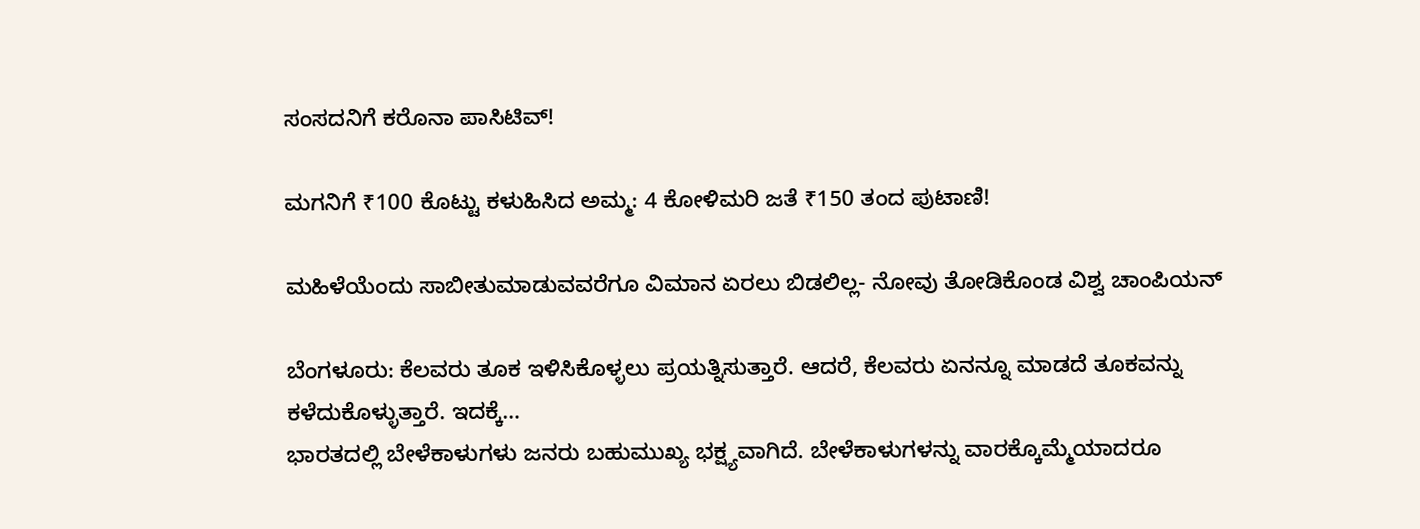ಸಂಸದನಿಗೆ ಕರೊನಾ ಪಾಸಿಟಿವ್!

ಮಗನಿಗೆ ₹100 ಕೊಟ್ಟು ಕಳುಹಿಸಿದ ಅಮ್ಮ: 4 ಕೋಳಿಮರಿ ಜತೆ ₹150 ತಂದ ಪುಟಾಣಿ!

ಮಹಿಳೆಯೆಂದು ಸಾಬೀತುಮಾಡುವವರೆಗೂ ವಿಮಾನ ಏರಲು ಬಿಡಲಿಲ್ಲ- ನೋವು ತೋಡಿಕೊಂಡ ವಿಶ್ವ ಚಾಂಪಿಯನ್

ಬೆಂಗಳೂರು: ಕೆಲವರು ತೂಕ ಇಳಿಸಿಕೊಳ್ಳಲು ಪ್ರಯತ್ನಿಸುತ್ತಾರೆ. ಆದರೆ, ಕೆಲವರು ಏನನ್ನೂ ಮಾಡದೆ ತೂಕವನ್ನು ಕಳೆದುಕೊಳ್ಳುತ್ತಾರೆ. ಇದಕ್ಕೆ…
ಭಾರತದಲ್ಲಿ ಬೇಳೆಕಾಳುಗಳು ಜನರು ಬಹುಮುಖ್ಯ ಭಕ್ಷ್ಯವಾಗಿದೆ. ಬೇಳೆಕಾಳುಗಳನ್ನು ವಾರಕ್ಕೊಮ್ಮೆಯಾದರೂ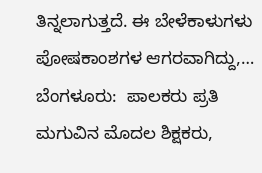ತಿನ್ನಲಾಗುತ್ತದೆ. ಈ ಬೇಳೆಕಾಳುಗಳು ಪೋಷಕಾಂಶಗಳ ಆಗರವಾಗಿದ್ದು,…
ಬೆಂಗಳೂರು:  ಪಾಲಕರು ಪ್ರತಿ ಮಗುವಿನ ಮೊದಲ ಶಿಕ್ಷಕರು,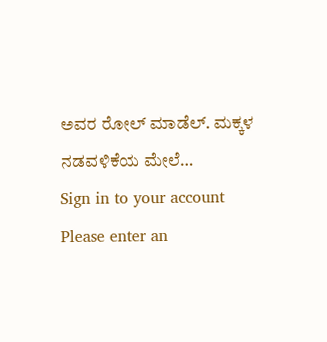ಅವರ ರೋಲ್ ಮಾಡೆಲ್. ಮಕ್ಕಳ ನಡವಳಿಕೆಯ ಮೇಲೆ…
Sign in to your account
Please enter an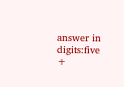answer in digits:five +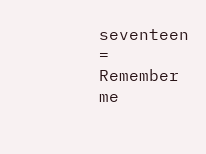seventeen =
Remember me